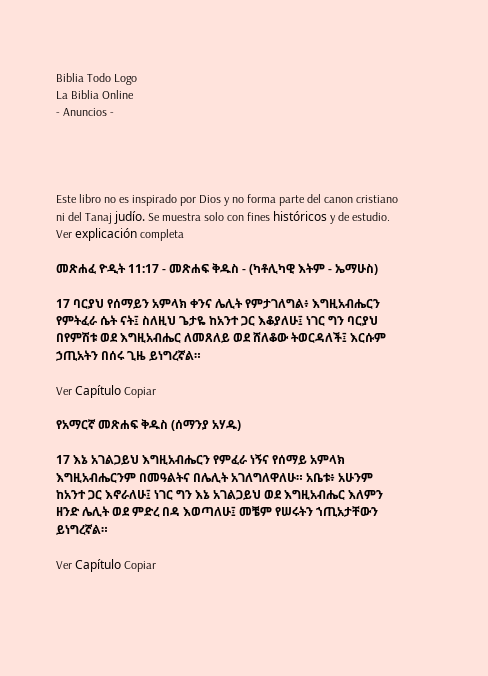Biblia Todo Logo
La Biblia Online
- Anuncios -




Este libro no es inspirado por Dios y no forma parte del canon cristiano ni del Tanaj judío. Se muestra solo con fines históricos y de estudio. Ver explicación completa

መጽሐፈ ዮዲት 11:17 - መጽሐፍ ቅዱስ - (ካቶሊካዊ እትም - ኤማሁስ)

17 ባርያህ የሰማይን አምላክ ቀንና ሌሊት የምታገለግል፥ እግዚአብሔርን የምትፈራ ሴት ናት፤ ስለዚህ ጌታዬ ከአንተ ጋር እቆያለሁ፤ ነገር ግን ባርያህ በየምሽቱ ወደ እግዚአብሔር ለመጸለይ ወደ ሸለቆው ትወርዳለች፤ እርሱም ኃጢአትን በሰሩ ጊዜ ይነግረኛል።

Ver Capítulo Copiar

የአማርኛ መጽሐፍ ቅዱስ (ሰማንያ አሃዱ)

17 እኔ አገልጋይህ እግዚአብሔርን የምፈራ ነኝና የሰማይ አምላክ እግዚአብሔርንም በመዓልትና በሌሊት አገለግለዋለሁ። አቤቱ፥ አሁንም ከአንተ ጋር እኖራለሁ፤ ነገር ግን እኔ አገልጋይህ ወደ እግዚአብሔር እለምን ዘንድ ሌሊት ወደ ምድረ በዳ እወጣለሁ፤ መቼም የሠሩትን ኀጢአታቸውን ይነግረኛል።

Ver Capítulo Copiar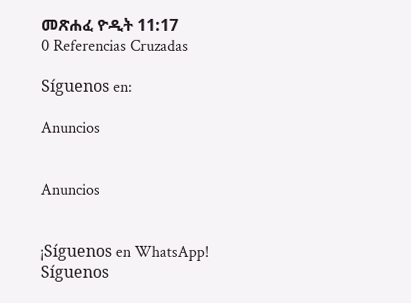መጽሐፈ ዮዲት 11:17
0 Referencias Cruzadas

Síguenos en:

Anuncios


Anuncios


¡Síguenos en WhatsApp! Síguenos